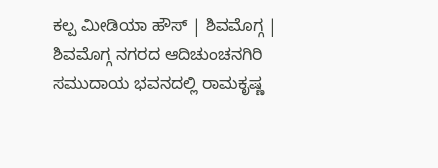ಕಲ್ಪ ಮೀಡಿಯಾ ಹೌಸ್ | ಶಿವಮೊಗ್ಗ |
ಶಿವಮೊಗ್ಗ ನಗರದ ಆದಿಚುಂಚನಗಿರಿ ಸಮುದಾಯ ಭವನದಲ್ಲಿ ರಾಮಕೃಷ್ಣ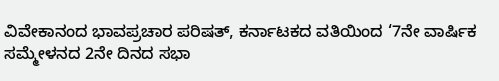ವಿವೇಕಾನಂದ ಭಾವಪ್ರಚಾರ ಪರಿಷತ್, ಕರ್ನಾಟಕದ ವತಿಯಿಂದ ‘7ನೇ ವಾರ್ಷಿಕ ಸಮ್ಮೇಳನದ 2ನೇ ದಿನದ ಸಭಾ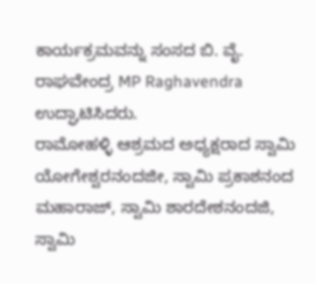ಕಾರ್ಯಕ್ರಮವನ್ನು ಸಂಸದ ಬಿ. ವೈ. ರಾಘವೇಂದ್ರ MP Raghavendra ಉದ್ಘಾಟಿಸಿದರು.
ರಾಮೋಹಳ್ಳಿ ಆಶ್ರಮದ ಅಧ್ಯಕ್ಷರಾದ ಸ್ವಾಮಿ ಯೋಗೇಶ್ವರನಂದಜೀ, ಸ್ವಾಮಿ ಪ್ರಕಾಶನಂದ ಮಹಾರಾಜ್, ಸ್ವಾಮಿ ಶಾರದೇಶನಂದಜಿ, ಸ್ವಾಮಿ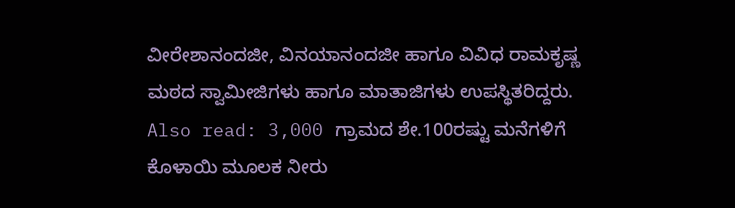ವೀರೇಶಾನಂದಜೀ, ವಿನಯಾನಂದಜೀ ಹಾಗೂ ವಿವಿಧ ರಾಮಕೃಷ್ಣ ಮಠದ ಸ್ವಾಮೀಜಿಗಳು ಹಾಗೂ ಮಾತಾಜಿಗಳು ಉಪಸ್ಥಿತರಿದ್ದರು.
Also read: 3,000 ಗ್ರಾಮದ ಶೇ.100ರಷ್ಟು ಮನೆಗಳಿಗೆ ಕೊಳಾಯಿ ಮೂಲಕ ನೀರು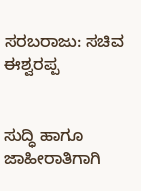ಸರಬರಾಜು: ಸಚಿವ ಈಶ್ವರಪ್ಪ


ಸುದ್ಧಿ ಹಾಗೂ ಜಾಹೀರಾತಿಗಾಗಿ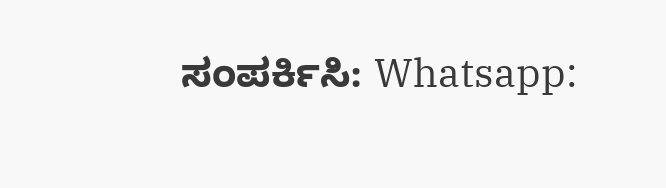ಸಂಪರ್ಕಿಸಿ: Whatsapp: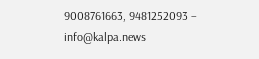9008761663, 9481252093 – info@kalpa.news